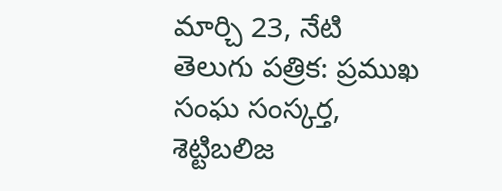మార్చి 23, నేటి తెలుగు పత్రిక: ప్రముఖ సంఘ సంస్కర్త, శెట్టిబలిజ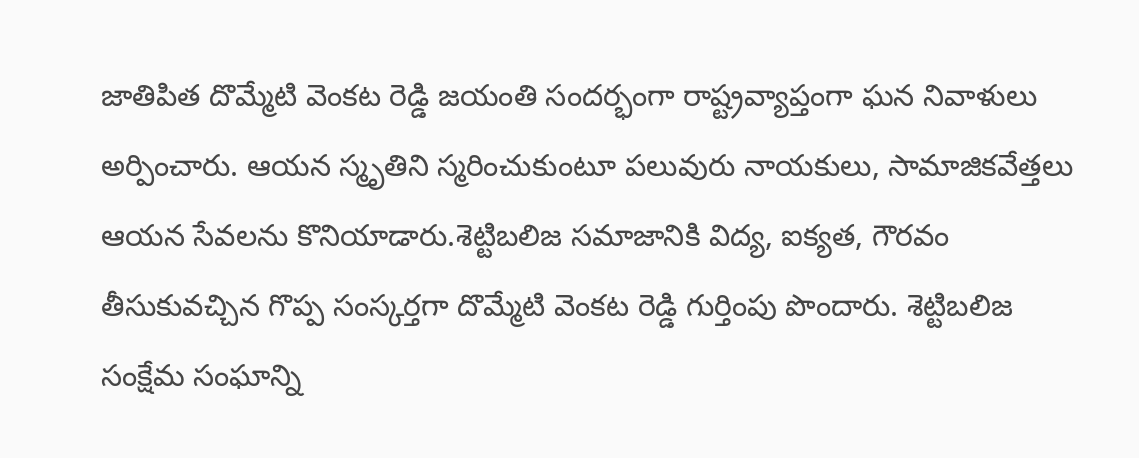జాతిపిత దొమ్మేటి వెంకట రెడ్డి జయంతి సందర్భంగా రాష్ట్రవ్యాప్తంగా ఘన నివాళులు అర్పించారు. ఆయన స్మృతిని స్మరించుకుంటూ పలువురు నాయకులు, సామాజికవేత్తలు ఆయన సేవలను కొనియాడారు.శెట్టిబలిజ సమాజానికి విద్య, ఐక్యత, గౌరవం తీసుకువచ్చిన గొప్ప సంస్కర్తగా దొమ్మేటి వెంకట రెడ్డి గుర్తింపు పొందారు. శెట్టిబలిజ సంక్షేమ సంఘాన్ని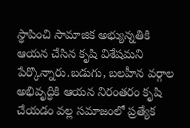స్థాపించి సామాజిక అభ్యున్నతికి ఆయన చేసిన కృషి విశేషమని పేర్కొన్నారు.బడుగు, బలహీన వర్గాల అభివృద్ధికి ఆయన నిరంతరం కృషి చేయడం వల్ల సమాజంలో ప్రత్యేక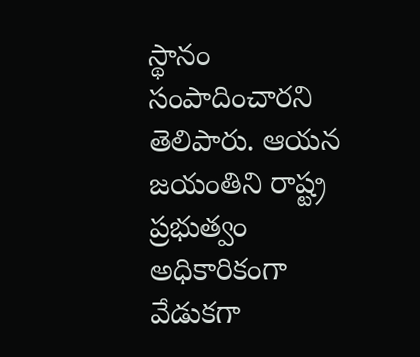స్థానం సంపాదించారని తెలిపారు. ఆయన జయంతిని రాష్ట్ర ప్రభుత్వం అధికారికంగా వేడుకగా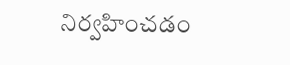నిర్వహించడం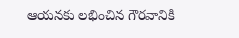ఆయనకు లభించిన గౌరవానికి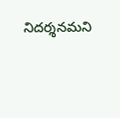నిదర్శనమని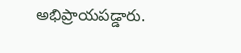అభిప్రాయపడ్డారు.